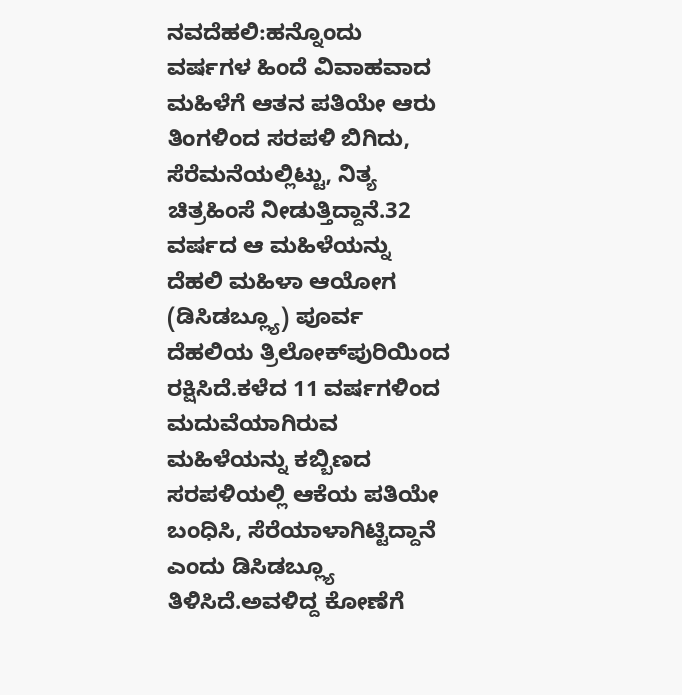ನವದೆಹಲಿ:ಹನ್ನೊಂದು ವರ್ಷಗಳ ಹಿಂದೆ ವಿವಾಹವಾದ ಮಹಿಳೆಗೆ ಆತನ ಪತಿಯೇ ಆರು ತಿಂಗಳಿಂದ ಸರಪಳಿ ಬಿಗಿದು, ಸೆರೆಮನೆಯಲ್ಲಿಟ್ಟು, ನಿತ್ಯ ಚಿತ್ರಹಿಂಸೆ ನೀಡುತ್ತಿದ್ದಾನೆ.32 ವರ್ಷದ ಆ ಮಹಿಳೆಯನ್ನು ದೆಹಲಿ ಮಹಿಳಾ ಆಯೋಗ (ಡಿಸಿಡಬ್ಲ್ಯೂ) ಪೂರ್ವ ದೆಹಲಿಯ ತ್ರಿಲೋಕ್‌ಪುರಿಯಿಂದ ರಕ್ಷಿಸಿದೆ.ಕಳೆದ 11 ವರ್ಷಗಳಿಂದ ಮದುವೆಯಾಗಿರುವ ಮಹಿಳೆಯನ್ನು ಕಬ್ಬಿಣದ ಸರಪಳಿಯಲ್ಲಿ ಆಕೆಯ ಪತಿಯೇ ಬಂಧಿಸಿ, ಸೆರೆಯಾಳಾಗಿಟ್ಟಿದ್ದಾನೆ ಎಂದು ಡಿಸಿಡಬ್ಲ್ಯೂ ತಿಳಿಸಿದೆ.ಅವಳಿದ್ದ ಕೋಣೆಗೆ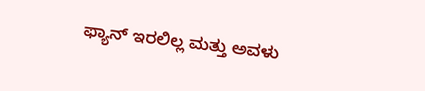ಫ್ಯಾನ್ ಇರಲಿಲ್ಲ ಮತ್ತು ಅವಳು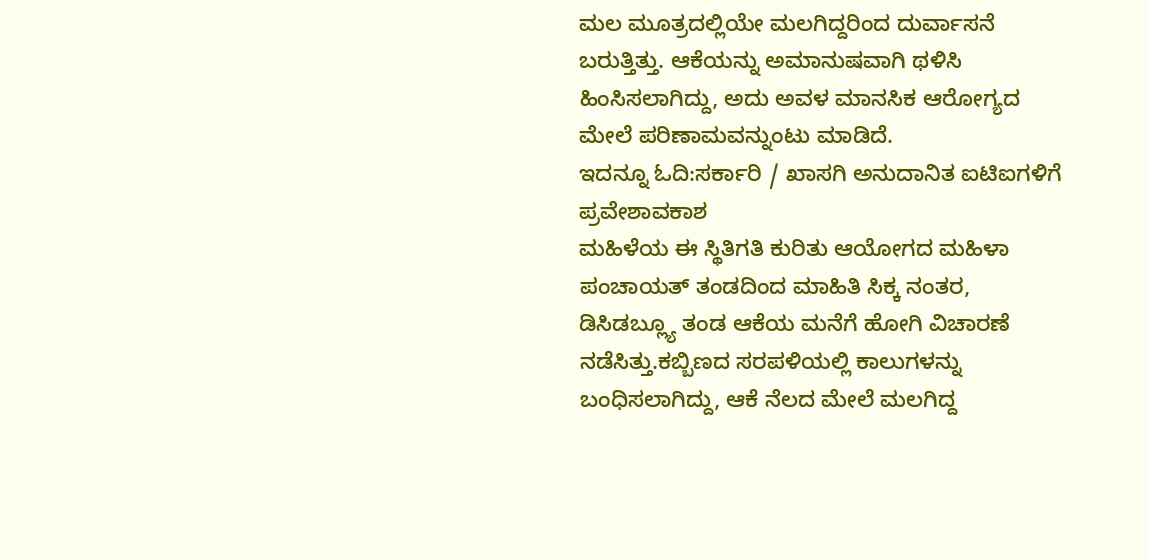ಮಲ ಮೂತ್ರದಲ್ಲಿಯೇ ಮಲಗಿದ್ದರಿಂದ ದುರ್ವಾಸನೆ ಬರುತ್ತಿತ್ತು. ಆಕೆಯನ್ನು ಅಮಾನುಷವಾಗಿ ಥಳಿಸಿ ಹಿಂಸಿಸಲಾಗಿದ್ದು, ಅದು ಅವಳ ಮಾನಸಿಕ ಆರೋಗ್ಯದ ಮೇಲೆ ಪರಿಣಾಮವನ್ನುಂಟು ಮಾಡಿದೆ.
ಇದನ್ನೂ ಓದಿ:ಸರ್ಕಾರಿ / ಖಾಸಗಿ ಅನುದಾನಿತ ಐಟಿಐಗಳಿಗೆ ಪ್ರವೇಶಾವಕಾಶ
ಮಹಿಳೆಯ ಈ ಸ್ಥಿತಿಗತಿ ಕುರಿತು ಆಯೋಗದ ಮಹಿಳಾ ಪಂಚಾಯತ್ ತಂಡದಿಂದ ಮಾಹಿತಿ ಸಿಕ್ಕ ನಂತರ, ಡಿಸಿಡಬ್ಲ್ಯೂ ತಂಡ ಆಕೆಯ ಮನೆಗೆ ಹೋಗಿ ವಿಚಾರಣೆ ನಡೆಸಿತ್ತು.ಕಬ್ಬಿಣದ ಸರಪಳಿಯಲ್ಲಿ ಕಾಲುಗಳನ್ನು ಬಂಧಿಸಲಾಗಿದ್ದು, ಆಕೆ ನೆಲದ ಮೇಲೆ ಮಲಗಿದ್ದ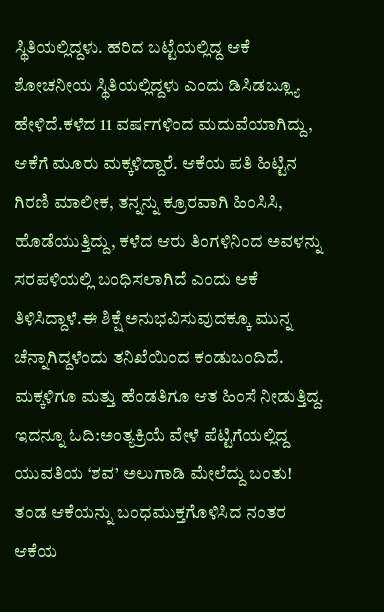ಸ್ಥಿತಿಯಲ್ಲಿದ್ದಳು. ಹರಿದ ಬಟ್ಟೆಯಲ್ಲಿದ್ದ ಆಕೆ ಶೋಚನೀಯ ಸ್ಥಿತಿಯಲ್ಲಿದ್ದಳು ಎಂದು ಡಿಸಿಡಬ್ಲ್ಯೂ ಹೇಳಿದೆ.ಕಳೆದ 11 ವರ್ಷಗಳಿಂದ ಮದುವೆಯಾಗಿದ್ದು, ಆಕೆಗೆ ಮೂರು ಮಕ್ಕಳಿದ್ದಾರೆ. ಆಕೆಯ ಪತಿ ಹಿಟ್ಟಿನ ಗಿರಣಿ ಮಾಲೀಕ, ತನ್ನನ್ನು ಕ್ರೂರವಾಗಿ ಹಿಂಸಿಸಿ, ಹೊಡೆಯುತ್ತಿದ್ದು, ಕಳೆದ ಆರು ತಿಂಗಳಿನಿಂದ ಅವಳನ್ನು ಸರಪಳಿಯಲ್ಲಿ ಬಂಧಿಸಲಾಗಿದೆ ಎಂದು ಆಕೆ ತಿಳಿಸಿದ್ದಾಳೆ.ಈ ಶಿಕ್ಷೆ ಅನುಭವಿಸುವುದಕ್ಕೂ ಮುನ್ನ ಚೆನ್ನಾಗಿದ್ದಳೆಂದು ತನಿಖೆಯಿಂದ ಕಂಡುಬಂದಿದೆ. ಮಕ್ಕಳಿಗೂ ಮತ್ತು ಹೆಂಡತಿಗೂ ಆತ ಹಿಂಸೆ ನೀಡುತ್ತಿದ್ದ.
ಇದನ್ನೂ ಓದಿ:ಅಂತ್ಯಕ್ರಿಯೆ ವೇಳೆ ಪೆಟ್ಟಿಗೆಯಲ್ಲಿದ್ದ ಯುವತಿಯ ‘ಶವ’ ಅಲುಗಾಡಿ ಮೇಲೆದ್ದು ಬಂತು!
ತಂಡ ಆಕೆಯನ್ನು ಬಂಧಮುಕ್ತಗೊಳಿಸಿದ ನಂತರ ಆಕೆಯ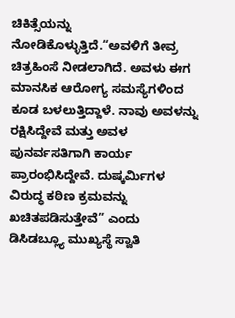ಚಿಕಿತ್ಸೆಯನ್ನು ನೋಡಿಕೊಳ್ಳುತ್ತಿದೆ.“ಅವಳಿಗೆ ತೀವ್ರ ಚಿತ್ರಹಿಂಸೆ ನೀಡಲಾಗಿದೆ. ಅವಳು ಈಗ ಮಾನಸಿಕ ಆರೋಗ್ಯ ಸಮಸ್ಯೆಗಳಿಂದ ಕೂಡ ಬಳಲುತ್ತಿದ್ದಾಳೆ. ನಾವು ಅವಳನ್ನು ರಕ್ಷಿಸಿದ್ದೇವೆ ಮತ್ತು ಅವಳ ಪುನರ್ವಸತಿಗಾಗಿ ಕಾರ್ಯ ಪ್ರಾರಂಭಿಸಿದ್ದೇವೆ. ದುಷ್ಕರ್ಮಿಗಳ ವಿರುದ್ಧ ಕಠಿಣ ಕ್ರಮವನ್ನು ಖಚಿತಪಡಿಸುತ್ತೇವೆ” ಎಂದು ಡಿಸಿಡಬ್ಲ್ಯೂ ಮುಖ್ಯಸ್ಥೆ ಸ್ವಾತಿ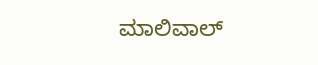ಮಾಲಿವಾಲ್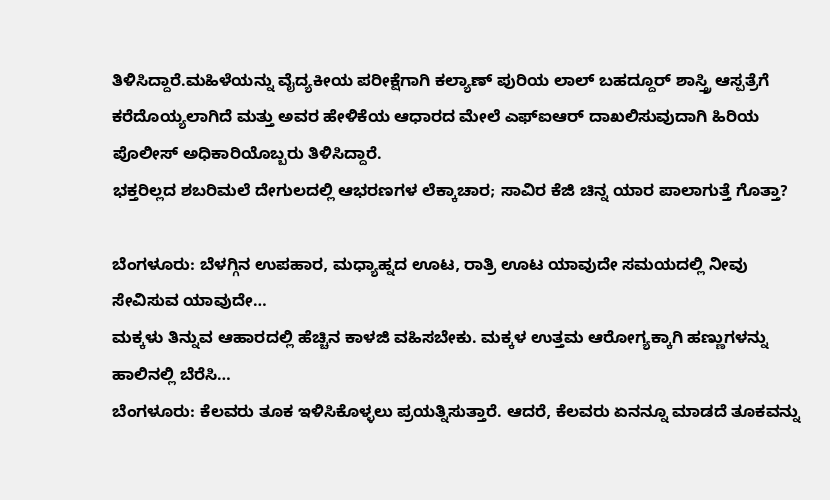ತಿಳಿಸಿದ್ದಾರೆ.ಮಹಿಳೆಯನ್ನು ವೈದ್ಯಕೀಯ ಪರೀಕ್ಷೆಗಾಗಿ ಕಲ್ಯಾಣ್ ಪುರಿಯ ಲಾಲ್ ಬಹದ್ದೂರ್ ಶಾಸ್ತ್ರಿ ಆಸ್ಪತ್ರೆಗೆ ಕರೆದೊಯ್ಯಲಾಗಿದೆ ಮತ್ತು ಅವರ ಹೇಳಿಕೆಯ ಆಧಾರದ ಮೇಲೆ ಎಫ್ಐಆರ್ ದಾಖಲಿಸುವುದಾಗಿ ಹಿರಿಯ ಪೊಲೀಸ್ ಅಧಿಕಾರಿಯೊಬ್ಬರು ತಿಳಿಸಿದ್ದಾರೆ.
ಭಕ್ತರಿಲ್ಲದ ಶಬರಿಮಲೆ ದೇಗುಲದಲ್ಲಿ ಆಭರಣಗಳ ಲೆಕ್ಕಾಚಾರ; ಸಾವಿರ ಕೆಜಿ ಚಿನ್ನ ಯಾರ ಪಾಲಾಗುತ್ತೆ ಗೊತ್ತಾ?

ಬೆಂಗಳೂರು: ಬೆಳಗ್ಗಿನ ಉಪಹಾರ, ಮಧ್ಯಾಹ್ನದ ಊಟ, ರಾತ್ರಿ ಊಟ ಯಾವುದೇ ಸಮಯದಲ್ಲಿ ನೀವು ಸೇವಿಸುವ ಯಾವುದೇ…
ಮಕ್ಕಳು ತಿನ್ನುವ ಆಹಾರದಲ್ಲಿ ಹೆಚ್ಚಿನ ಕಾಳಜಿ ವಹಿಸಬೇಕು. ಮಕ್ಕಳ ಉತ್ತಮ ಆರೋಗ್ಯಕ್ಕಾಗಿ ಹಣ್ಣುಗಳನ್ನು ಹಾಲಿನಲ್ಲಿ ಬೆರೆಸಿ…
ಬೆಂಗಳೂರು: ಕೆಲವರು ತೂಕ ಇಳಿಸಿಕೊಳ್ಳಲು ಪ್ರಯತ್ನಿಸುತ್ತಾರೆ. ಆದರೆ, ಕೆಲವರು ಏನನ್ನೂ ಮಾಡದೆ ತೂಕವನ್ನು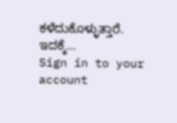ಕಳೆದುಕೊಳ್ಳುತ್ತಾರೆ. ಇದಕ್ಕೆ…
Sign in to your account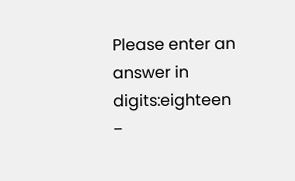Please enter an answer in digits:eighteen −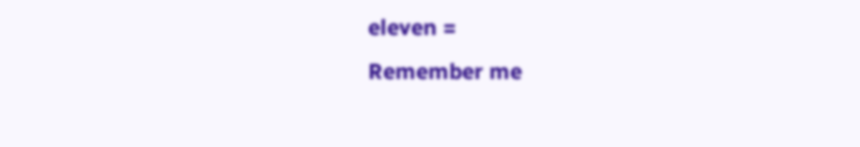eleven =
Remember me